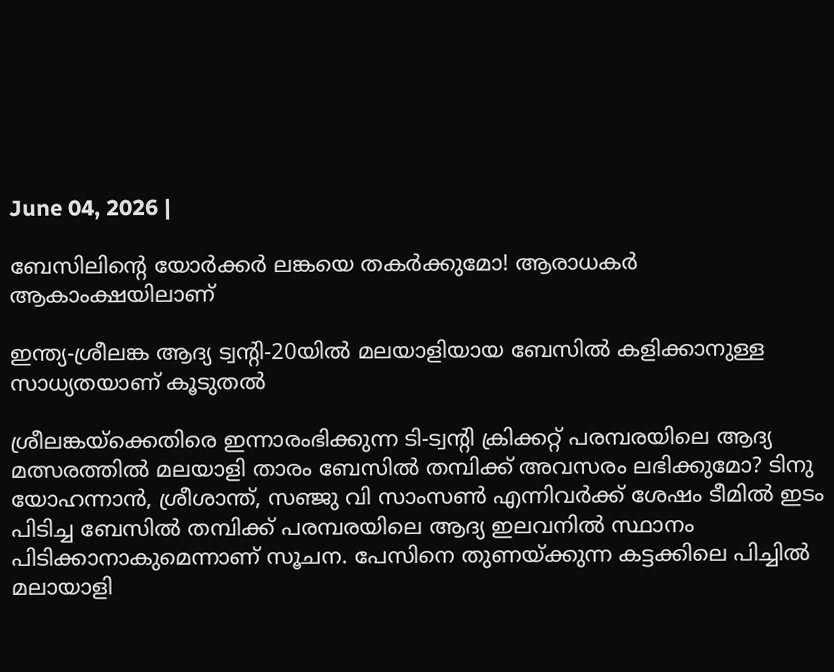June 04, 2026 |

ബേസിലിന്റെ യോര്‍ക്കര്‍ ലങ്കയെ തകര്‍ക്കുമോ! ആരാധകര്‍ ആകാംക്ഷയിലാണ്

ഇന്ത്യ-ശ്രീലങ്ക ആദ്യ ട്വന്റി-20യില്‍ മലയാളിയായ ബേസില്‍ കളിക്കാനുള്ള സാധ്യതയാണ് കൂടുതല്‍

ശ്രീലങ്കയ്‌ക്കെതിരെ ഇന്നാരംഭിക്കുന്ന ടി-ട്വന്റി ക്രിക്കറ്റ് പരമ്പരയിലെ ആദ്യ മത്സരത്തില്‍ മലയാളി താരം ബേസില്‍ തമ്പിക്ക് അവസരം ലഭിക്കുമോ? ടിനു യോഹന്നാന്‍, ശ്രീശാന്ത്, സഞ്ജു വി സാംസണ്‍ എന്നിവര്‍ക്ക് ശേഷം ടീമില്‍ ഇടം പിടിച്ച ബേസില്‍ തമ്പിക്ക് പരമ്പരയിലെ ആദ്യ ഇലവനില്‍ സ്ഥാനം പിടിക്കാനാകുമെന്നാണ് സൂചന. പേസിനെ തുണയ്ക്കുന്ന കട്ടക്കിലെ പിച്ചില്‍ മലായാളി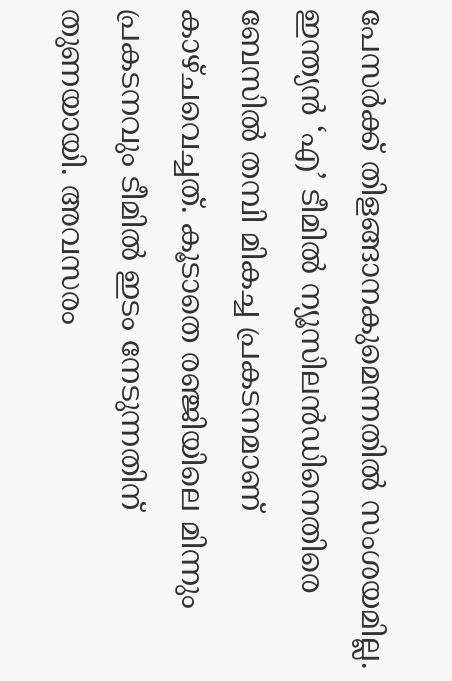പേസര്‍ക്ക് തിളങ്ങാനകുമെന്നതില്‍ സംശയമില്ല. ഇന്ത്യന്‍ ‘എ’ ടീമില്‍ ന്യൂസിലന്‍ഡിനെതിരെ ബേസില്‍ തമ്പി മികച്ച പ്രകടനമാണ് കാഴ്ചവെച്ചത്. കൂടാതെ രഞ്ജിയിലെ മിന്നും പ്രകടനവും ടീമില്‍ ഇടം നേടുന്നതിന് തുണയായി. അവസരം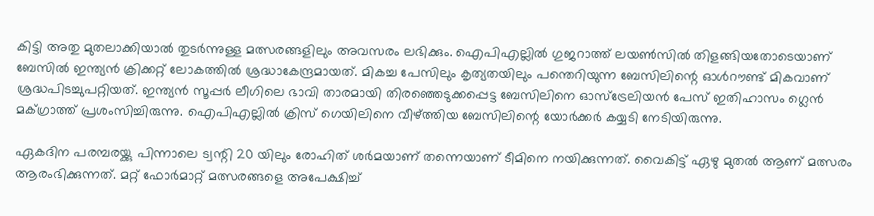കിട്ടി അതു മുതലാക്കിയാല്‍ തുടര്‍ന്നുള്ള മത്സരങ്ങളിലും അവസരം ലഭിക്കും. ഐപിഎല്ലില്‍ ഗുജറാത്ത് ലയണ്‍സില്‍ തിളങ്ങിയതോടെയാണ് ബേസില്‍ ഇന്ത്യന്‍ ക്രിക്കറ്റ് ലോകത്തില്‍ ശ്രദ്ധാകേന്ദ്രമായത്. മികച്ച പേസിലും കൃത്യതയിലും പന്തെറിയുന്ന ബേസിലിന്റെ ഓള്‍റൗണ്ട് മികവാണ് ശ്രദ്ധപിടച്ചുപറ്റിയത്. ഇന്ത്യന്‍ സൂപ്പര്‍ ലീഗിലെ ഭാവി താരമായി തിരഞ്ഞെടുക്കപ്പെട്ട ബേസിലിനെ ഓസ്‌ട്രേലിയന്‍ പേസ് ഇതിഹാസം ഗ്ലെന്‍ മക്ഗ്രാത്ത് പ്രശംസിച്ചിരുന്നു. ഐപിഎല്ലില്‍ ക്രിസ് ഗെയിലിനെ വീഴ്ത്തിയ ബേസിലിന്റെ യോര്‍ക്കര്‍ കയ്യടി നേടിയിരുന്നു.

ഏകദിന പരമ്പരയ്ക്കു പിന്നാലെ ട്വന്റി 20 യിലും രോഹിത് ശര്‍മയാണ് തന്നെയാണ് ടീമിനെ നയിക്കുന്നത്. വൈകിട്ട് ഏഴു മുതല്‍ ആണ് മത്സരം ആരംഭിക്കുന്നത്. മറ്റ് ഫോര്‍മാറ്റ് മത്സരങ്ങളെ അപേക്ഷിച്ച്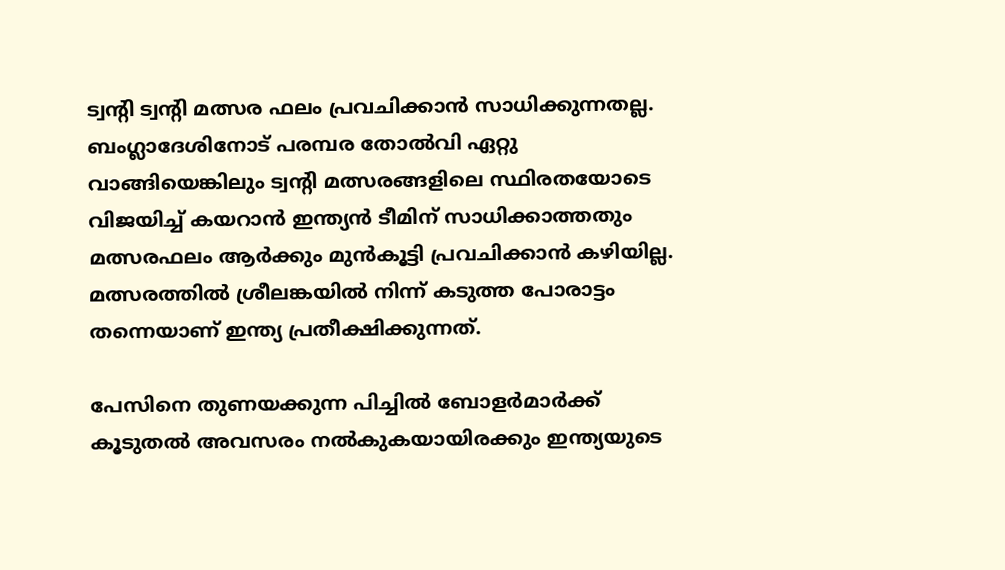ട്വന്റി ട്വന്റി മത്സര ഫലം പ്രവചിക്കാന്‍ സാധിക്കുന്നതല്ല. ബംഗ്ലാദേശിനോട് പരമ്പര തോല്‍വി ഏറ്റു വാങ്ങിയെങ്കിലും ട്വന്റി മത്സരങ്ങളിലെ സ്ഥിരതയോടെ വിജയിച്ച് കയറാന്‍ ഇന്ത്യന്‍ ടീമിന് സാധിക്കാത്തതും മത്സരഫലം ആര്‍ക്കും മുന്‍കൂട്ടി പ്രവചിക്കാന്‍ കഴിയില്ല. മത്സരത്തില്‍ ശ്രീലങ്കയില്‍ നിന്ന് കടുത്ത പോരാട്ടം തന്നെയാണ് ഇന്ത്യ പ്രതീക്ഷിക്കുന്നത്.

പേസിനെ തുണയക്കുന്ന പിച്ചില്‍ ബോളര്‍മാര്‍ക്ക് കൂടുതല്‍ അവസരം നല്‍കുകയായിരക്കും ഇന്ത്യയുടെ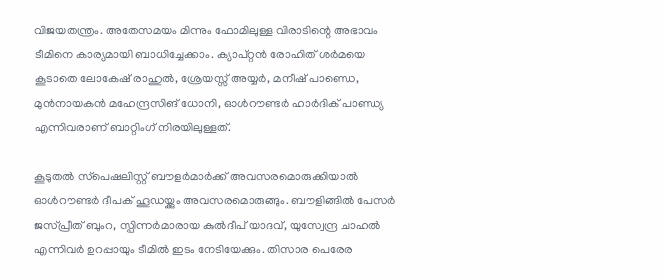വിജയതന്ത്രം. അതേസമയം മിന്നും ഫോമിലുള്ള വിരാടിന്റെ അഭാവം ടീമിനെ കാര്യമായി ബാധിച്ചേക്കാം. ക്യാപ്റ്റന്‍ രോഹിത് ശര്‍മയെ കൂടാതെ ലോകേഷ് രാഹുല്‍, ശ്രേയസ്സ് അയ്യര്‍, മനീഷ് പാണ്ഡെ, മുന്‍നായകന്‍ മഹേന്ദ്രസിങ് ധോനി, ഓള്‍റൗണ്ടര്‍ ഹാര്‍ദിക് പാണ്ഡ്യ എന്നിവരാണ് ബാറ്റിംഗ് നിരയിലുള്ളത്.

കൂടുതല്‍ സ്‌പെഷലിസ്റ്റ് ബൗളര്‍മാര്‍ക്ക് അവസരമൊരുക്കിയാല്‍ ഓള്‍റൗണ്ടര്‍ ദീപക് ഹൂഡയ്ക്കും അവസരമൊരുങ്ങും. ബൗളിങ്ങില്‍ പേസര്‍ ജസ്പ്രീത് ബുംറ, സ്പിന്നര്‍മാരായ കുല്‍ദീപ് യാദവ്, യുസ്വേന്ദ്ര ചാഹല്‍ എന്നിവര്‍ ഉറപ്പായും ടീമില്‍ ഇടം നേടിയേക്കും. തിസാര പെരേര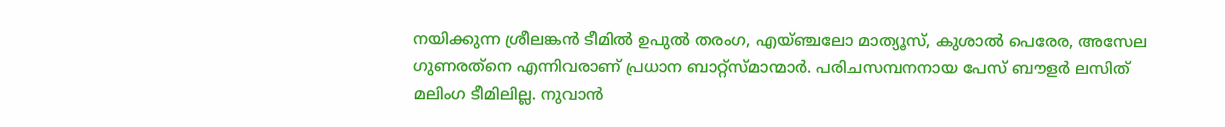നയിക്കുന്ന ശ്രീലങ്കന്‍ ടീമില്‍ ഉപുല്‍ തരംഗ, എയ്ഞ്ചലോ മാത്യൂസ്, കുശാല്‍ പെരേര, അസേല ഗുണരത്‌നെ എന്നിവരാണ് പ്രധാന ബാറ്റ്‌സ്മാന്മാര്‍. പരിചസമ്പനനായ പേസ് ബൗളര്‍ ലസിത് മലിംഗ ടീമിലില്ല. നുവാന്‍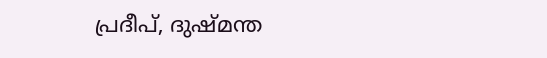പ്രദീപ്, ദുഷ്മന്ത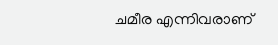ചമീര എന്നിവരാണ്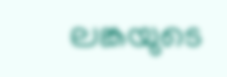ലങ്കയുടെ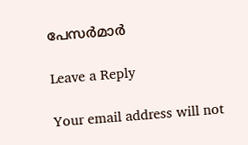പേസര്‍മാര്‍

Leave a Reply

Your email address will not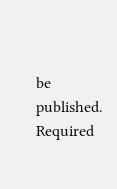be published. Required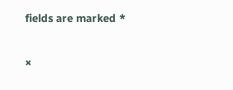fields are marked *

×